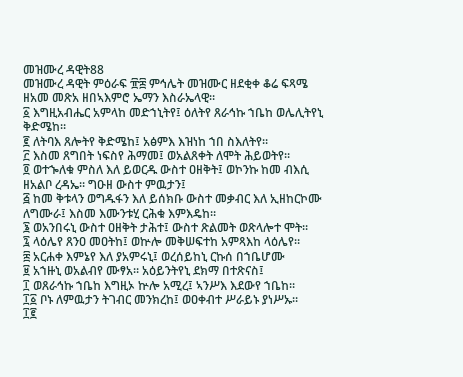መዝሙረ ዳዊት88
መዝሙረ ዳዊት ምዕራፍ ፹፰ ምኅሌት መዝሙር ዘደቂቀ ቆሬ ፍጻሜ ዘአመ መጽአ ዘበኣእምሮ ኤማን እስራኤላዊ።
፩ እግዚአብሔር አምላከ መድኀኒትየ፤ ዕለትየ ጸራኅኩ ኀቤከ ወሌሊትየኒ ቅድሜከ።
፪ ለትባእ ጸሎትየ ቅድሜከ፤ አፅምእ እዝነከ ኀበ ስእለትየ።
፫ እስመ ጸግበት ነፍስየ ሕማመ፤ ወአልጸቀት ለሞት ሕይወትየ።
፬ ወተኈለቁ ምስለ እለ ይወርዱ ውስተ ዐዘቅት፤ ወኮንኩ ከመ ብእሲ ዘአልቦ ረዳኤ። ግዑዘ ውስተ ምዉታን፤
፭ ከመ ቅቱላን ወግዱፋን እለ ይሰክቡ ውስተ መቃብር እለ ኢዘከርኮሙ ለግሙራ፤ እስመ እሙንቱሂ ርሕቁ እምእዴከ።
፮ ወአንበሩኒ ውስተ ዐዘቅት ታሕተ፤ ውስተ ጽልመት ወጽላሎተ ሞት።
፯ ላዕሌየ ጸንዐ መዐትከ፤ ወኵሎ መቅሠፍተከ አምጻእከ ላዕሌየ።
፰ አርሐቀ እምኔየ እለ ያአምሩኒ፤ ወረሰይከኒ ርኩሰ በኀቤሆሙ
፱ አኀዙኒ ወአልብየ ሙፃአ። አዕይንትየኒ ደክማ በተጽናስ፤
፲ ወጸራኅኩ ኀቤከ እግዚኦ ኵሎ አሚረ፤ ኣንሥእ እደውየ ኀቤከ።
፲፩ ቦኑ ለምዉታን ትገብር መንክረከ፤ ወዐቀብተ ሥራይኑ ያነሥኡ።
፲፪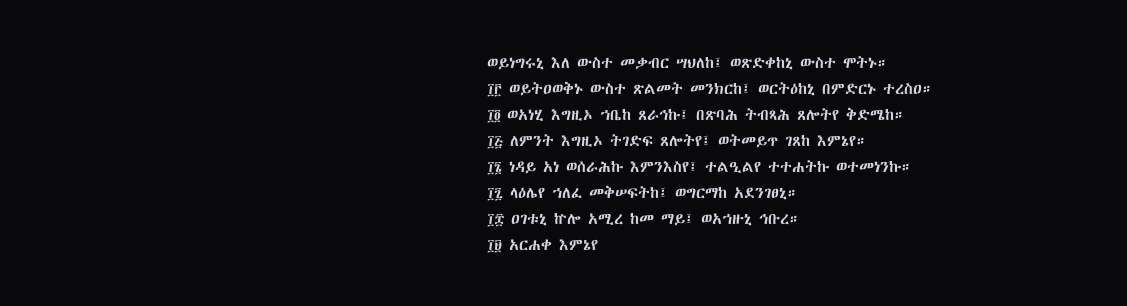ወይነግሩኒ እለ ውስተ መቃብር ሣህለከ፤ ወጽድቀከኒ ውስተ ሞትኑ።
፲፫ ወይትዐወቅኑ ውስተ ጽልመት መንክርከ፤ ወርትዕከኒ በምድርኑ ተረስዐ።
፲፬ ወአነሂ እግዚኦ ኀቤከ ጸራኅኩ፤ በጽባሕ ትብጻሕ ጸሎትየ ቅድሜከ።
፲፭ ለምንት እግዚኦ ትገድፍ ጸሎትየ፤ ወትመይጥ ገጸከ እምኔየ።
፲፮ ነዳይ አነ ወሰራሕኩ እምንእስየ፤ ተልዒልየ ተተሐትኩ ወተመነንኩ።
፲፯ ላዕሌየ ኀለፈ መቅሠፍትከ፤ ወግርማከ አደንገፀኒ።
፲፰ ዐገቱኒ ኵሎ አሚረ ከመ ማይ፤ ወአኀዙኒ ኅቡረ።
፲፱ አርሐቀ እምኔየ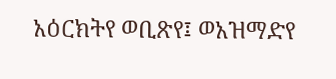አዕርክትየ ወቢጽየ፤ ወአዝማድየ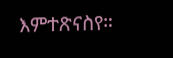እምተጽናስየ።